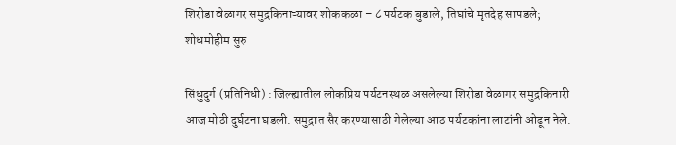शिरोडा वेळागर समुद्रकिनाऱ्यावर शोककळा – ८ पर्यटक बुडाले, तिघांचे मृतदेह सापडले; शोधमोहीम सुरु

सिंधुदुर्ग (प्रतिनिधी) : जिल्ह्यातील लोकप्रिय पर्यटनस्थळ असलेल्या शिरोडा वेळागर समुद्रकिनारी आज मोठी दुर्घटना घडली. समुद्रात सैर करण्यासाठी गेलेल्या आठ पर्यटकांना लाटांनी ओढून नेले.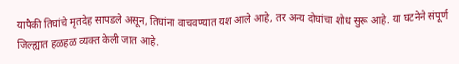यापैकी तिघांचे मृतदेह सापडले असून, तिघांना वाचवण्यात यश आले आहे, तर अन्य दोघांचा शोध सुरू आहे. या घटनेने संपूर्ण जिल्ह्यात हळहळ व्यक्त केली जात आहे.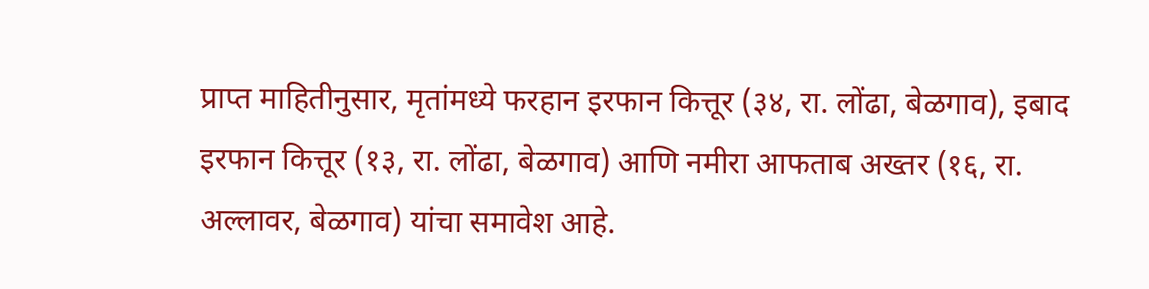प्राप्त माहितीनुसार, मृतांमध्ये फरहान इरफान कित्तूर (३४, रा. लोंढा, बेळगाव), इबाद इरफान कित्तूर (१३, रा. लोंढा, बेळगाव) आणि नमीरा आफताब अख्तर (१६, रा. अल्लावर, बेळगाव) यांचा समावेश आहे.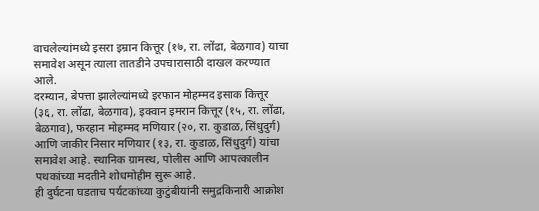वाचलेल्यांमध्ये इसरा इम्रान कित्तूर (१७, रा. लोंढा, बेळगाव) याचा समावेश असून त्याला तातडीने उपचारासाठी दाखल करण्यात आले.
दरम्यान, बेपत्ता झालेल्यांमध्ये इरफान मोहम्मद इसाक कित्तूर (३६, रा. लोंढा, बेळगाव), इक्वान इमरान कित्तूर (१५, रा. लोंढा, बेळगाव), फरहान मोहम्मद मणियार (२०, रा. कुडाळ, सिंधुदुर्ग) आणि जाकीर निसार मणियार (१३, रा. कुडाळ, सिंधुदुर्ग) यांचा समावेश आहे. स्थानिक ग्रामस्थ, पोलीस आणि आपत्कालीन पथकांच्या मदतीने शोधमोहीम सुरू आहे.
ही दुर्घटना घडताच पर्यटकांच्या कुटुंबीयांनी समुद्रकिनारी आक्रोश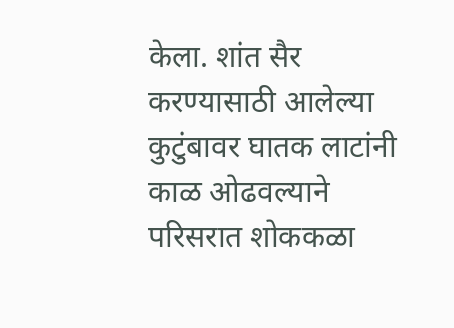केला. शांत सैर करण्यासाठी आलेल्या कुटुंबावर घातक लाटांनी काळ ओढवल्याने परिसरात शोककळा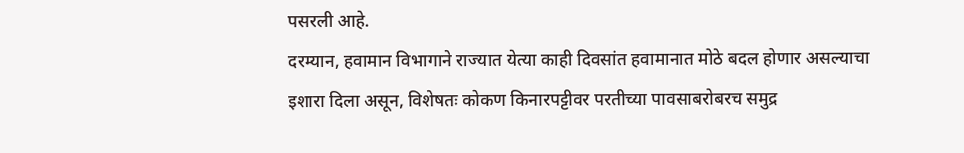पसरली आहे.
दरम्यान, हवामान विभागाने राज्यात येत्या काही दिवसांत हवामानात मोठे बदल होणार असल्याचा इशारा दिला असून, विशेषतः कोकण किनारपट्टीवर परतीच्या पावसाबरोबरच समुद्र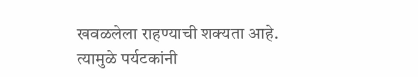खवळलेला राहण्याची शक्यता आहे. त्यामुळे पर्यटकांनी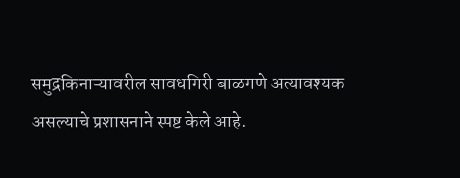समुद्रकिनाऱ्यावरील सावधगिरी बाळगणे अत्यावश्यक असल्याचे प्रशासनाने स्पष्ट केले आहे.